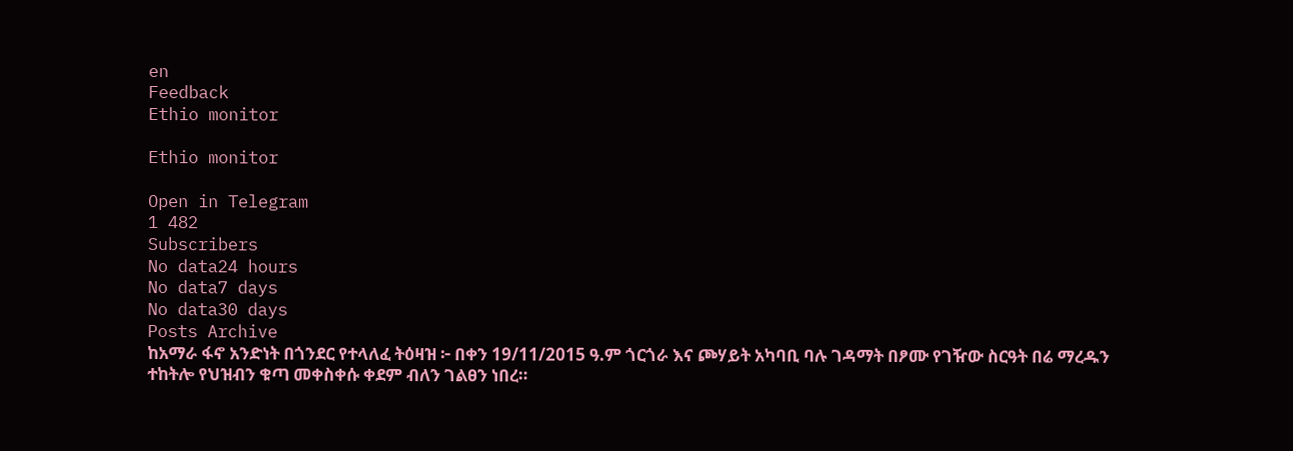en
Feedback
Ethio monitor

Ethio monitor

Open in Telegram
1 482
Subscribers
No data24 hours
No data7 days
No data30 days
Posts Archive
ከአማራ ፋኖ አንድነት በጎንደር የተላለፈ ትዕዛዝ ፦ በቀን 19/11/2015 ዓ.ም ጎርጎራ እና ጮሃይት አካባቢ ባሉ ገዳማት በፆሙ የገዥው ስርዓት በሬ ማረዱን ተከትሎ የህዝብን ቁጣ መቀስቀሱ ቀደም ብለን ገልፀን ነበረ።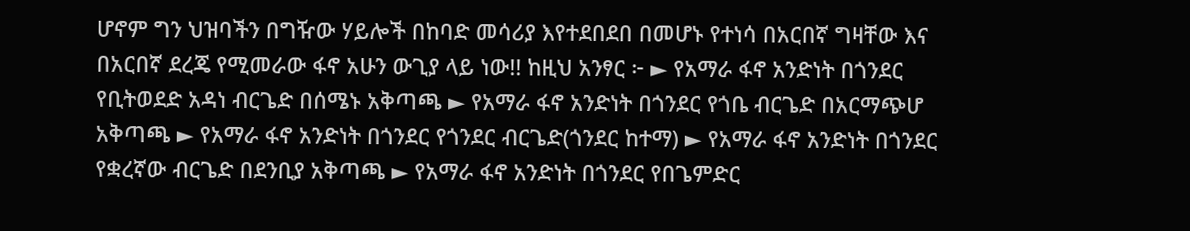ሆኖም ግን ህዝባችን በግዥው ሃይሎች በከባድ መሳሪያ እየተደበደበ በመሆኑ የተነሳ በአርበኛ ግዛቸው እና በአርበኛ ደረጄ የሚመራው ፋኖ አሁን ውጊያ ላይ ነው!! ከዚህ አንፃር ፦ ► የአማራ ፋኖ አንድነት በጎንደር የቢትወደድ አዳነ ብርጌድ በሰሜኑ አቅጣጫ ► የአማራ ፋኖ አንድነት በጎንደር የጎቤ ብርጌድ በአርማጭሆ አቅጣጫ ► የአማራ ፋኖ አንድነት በጎንደር የጎንደር ብርጌድ(ጎንደር ከተማ) ► የአማራ ፋኖ አንድነት በጎንደር የቋረኛው ብርጌድ በደንቢያ አቅጣጫ ► የአማራ ፋኖ አንድነት በጎንደር የበጌምድር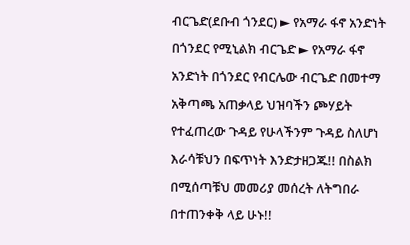ብርጌድ(ደቡብ ጎንደር) ► የአማራ ፋኖ አንድነት በጎንደር የሚኒልክ ብርጌድ ► የአማራ ፋኖ አንድነት በጎንደር የብርሌው ብርጌድ በመተማ አቅጣጫ አጠቃላይ ህዝባችን ጮሃይት የተፈጠረው ጉዳይ የሁላችንም ጉዳይ ስለሆነ እራሳቹህን በፍጥነት እንድታዘጋጁ!! በስልክ በሚሰጣቹህ መመሪያ መሰረት ለትግበራ በተጠንቀቅ ላይ ሁኑ!!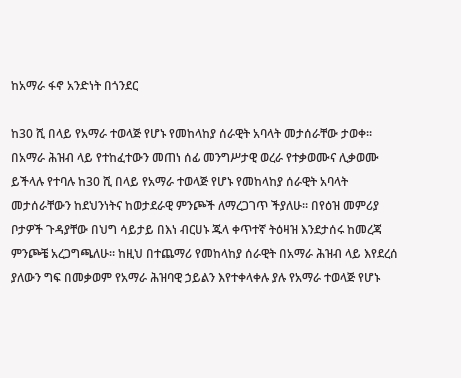ከአማራ ፋኖ አንድነት በጎንደር

ከ30 ሺ በላይ የአማራ ተወላጅ የሆኑ የመከላከያ ሰራዊት አባላት መታሰራቸው ታወቀ። በአማራ ሕዝብ ላይ የተከፈተውን መጠነ ሰፊ መንግሥታዊ ወረራ የተቃወሙና ሊቃወሙ ይችላሉ የተባሉ ከ30 ሺ በላይ የአማራ ተወላጅ የሆኑ የመከላከያ ሰራዊት አባላት መታሰራቸውን ከደህንነትና ከወታደራዊ ምንጮች ለማረጋገጥ ችያለሁ። በየዕዝ መምሪያ ቦታዎች ጉዳያቸው በህግ ሳይታይ በእነ ብርሀኑ ጁላ ቀጥተኛ ትዕዛዝ እንደታሰሩ ከመረጃ ምንጮቼ አረጋግጫለሁ። ከዚህ በተጨማሪ የመከላከያ ሰራዊት በአማራ ሕዝብ ላይ እየደረሰ ያለውን ግፍ በመቃወም የአማራ ሕዝባዊ ኃይልን እየተቀላቀሉ ያሉ የአማራ ተወላጅ የሆኑ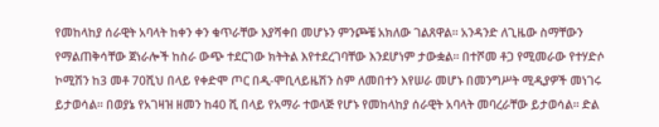የመከላከያ ሰራዊት አባላት ከቀን ቀን ቁጥራቸው እያሻቀበ መሆኑን ምንጮቼ አክለው ገልጸዋል። አንዳንድ ለጊዜው ስማቸውን የማልጠቅሳቸው ጀነራሎች ከስራ ውጭ ተደርገው ክትትል እየተደረገባቸው እንደሆነም ታውቋል። በተሾመ ቶጋ የሚመራው የተሃድሶ ኮሚሽን ከ3 መቶ 70ሺህ በላይ የቀድሞ ጦር በዲ-ሞቢላይዜሽን ስም ለመበተን እየሠራ መሆኑ በመንግሥት ሚዲያዎች መነገሩ ይታወሳል። በወያኔ የአገዛዝ ዘመን ከ40 ሺ በላይ የአማራ ተወላጅ የሆኑ የመከላከያ ሰራዊት አባላት መባረራቸው ይታወሳል። ድል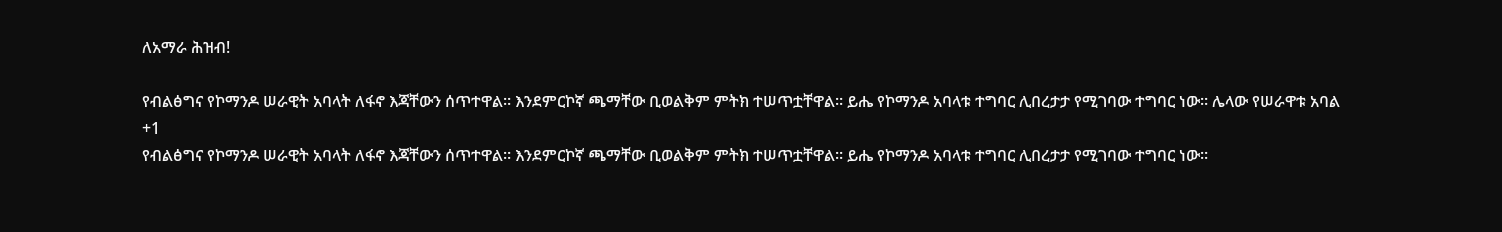ለአማራ ሕዝብ!

የብልፅግና የኮማንዶ ሠራዊት አባላት ለፋኖ እጃቸውን ሰጥተዋል። እንደምርኮኛ ጫማቸው ቢወልቅም ምትክ ተሠጥቷቸዋል። ይሔ የኮማንዶ አባላቱ ተግባር ሊበረታታ የሚገባው ተግባር ነው። ሌላው የሠራዋቱ አባል
+1
የብልፅግና የኮማንዶ ሠራዊት አባላት ለፋኖ እጃቸውን ሰጥተዋል። እንደምርኮኛ ጫማቸው ቢወልቅም ምትክ ተሠጥቷቸዋል። ይሔ የኮማንዶ አባላቱ ተግባር ሊበረታታ የሚገባው ተግባር ነው።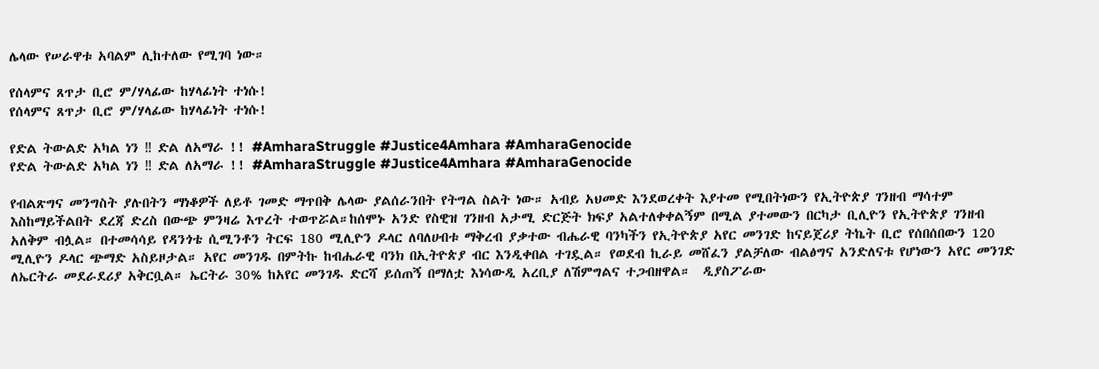ሌላው የሠራዋቱ አባልም ሊከተለው የሚገባ ነው።

የሰላምና ጸጥታ ቢሮ ም/ሃላፊው ከሃላፊነት ተነሱ!
የሰላምና ጸጥታ ቢሮ ም/ሃላፊው ከሃላፊነት ተነሱ!

የድል ትውልድ አካል ነን ‼ ድል ለአማራ !! #AmharaStruggle #Justice4Amhara #AmharaGenocide
የድል ትውልድ አካል ነን ‼ ድል ለአማራ !! #AmharaStruggle #Justice4Amhara #AmharaGenocide

የብልጽግና መንግስት ያሉበትን ማነቆዎች ለይቶ ገመድ ማጥበቅ ሌላው ያልሰራንበት የትግል ስልት ነው። አብይ አህመድ እንደወረቀት እያተመ የሚበትነውን የኢትዮጵያ ገንዘብ ማሳተም እስከማይችልበት ደረጃ ድረስ በውጭ ምንዛሬ እጥረት ተወጥሯል።ከሰሞኑ አንድ የስዊዝ ገንዘብ አታሚ ድርጅት ክፍያ አልተለቀቀልኝም በሚል ያተመውን በርካታ ቢሊዮን የኢትዮጵያ ገንዘብ አለቅም ብሏል። በተመሳሳይ የዳንጎቴ ሲሚንቶን ትርፍ 180 ሚሊዮን ዶላር ለባለሀብቱ ማቅረብ ያቃተው ብሔራዊ ባንካችን የኢትዮጵያ አየር መንገድ ከናይጀሪያ ትኬት ቢሮ የሰበሰበውን 120 ሚሊዮን ዶላር ጭማድ አስይዞታል። አየር መንገዱ በምትኩ ከብሔራዊ ባንክ በኢትዮጵያ ብር እንዲቀበል ተገዷል። የወደብ ኪራይ መሸፈን ያልቻለው ብልፅግና አንድለናቱ የሆነውን አየር መንገድ ለኤርትራ መደራደሪያ አቅርቧል። ኤርትራ 30% ከአየር መንገዱ ድርሻ ይሰጠኝ በማለቷ እነሳውዲ አረቢያ ለሽምግልና ተጋብዘዋል።  ዲያስፖራው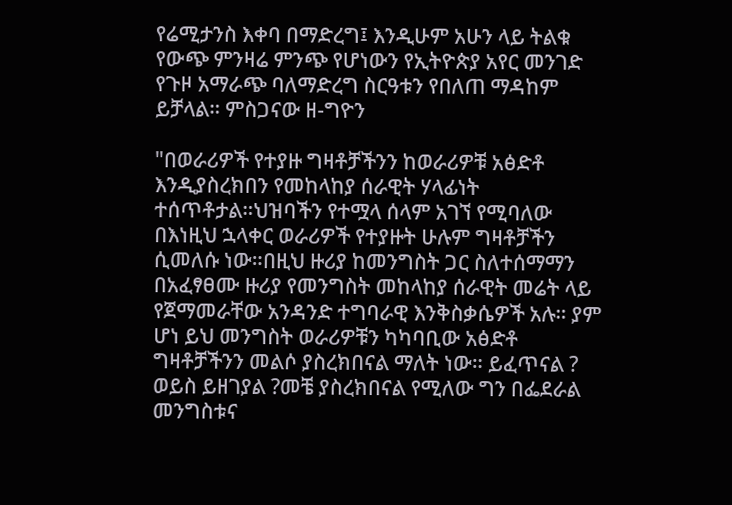የሬሚታንስ እቀባ በማድረግ፤ እንዲሁም አሁን ላይ ትልቁ የውጭ ምንዛሬ ምንጭ የሆነውን የኢትዮጵያ አየር መንገድ የጉዞ አማራጭ ባለማድረግ ስርዓቱን የበለጠ ማዳከም ይቻላል። ምስጋናው ዘ-ግዮን

"በወራሪዎች የተያዙ ግዛቶቻችንን ከወራሪዎቹ አፅድቶ እንዲያስረክበን የመከላከያ ሰራዊት ሃላፊነት ተሰጥቶታል።ህዝባችን የተሟላ ሰላም አገኘ የሚባለው በእነዚህ ኋላቀር ወራሪዎች የተያዙት ሁሉም ግዛቶቻችን ሲመለሱ ነው።በዚህ ዙሪያ ከመንግስት ጋር ስለተሰማማን በአፈፃፀሙ ዙሪያ የመንግስት መከላከያ ሰራዊት መሬት ላይ የጀማመራቸው አንዳንድ ተግባራዊ እንቅስቃሴዎች አሉ። ያም ሆነ ይህ መንግስት ወራሪዎቹን ካካባቢው አፅድቶ ግዛቶቻችንን መልሶ ያስረክበናል ማለት ነው። ይፈጥናል ? ወይስ ይዘገያል ?መቼ ያስረክበናል የሚለው ግን በፌደራል መንግስቱና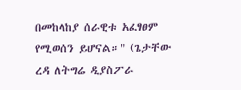በመከላከያ ሰራዊቱ አፈፃፀም የሚወሰን ይሆናል።" (ጌታቸው ረዳ ለትግሬ ዲያስፖራ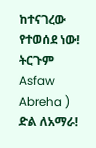ከተናገረው የተወሰደ ነው! ትርጉም Asfaw Abreha ) ድል ለአማራ!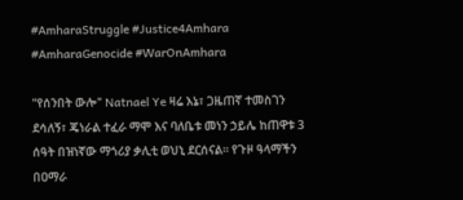#AmharaStruggle #Justice4Amhara #AmharaGenocide #WarOnAmhara

"የሰንበት ውሎ" Natnael Ye ዛሬ እኔ፣ ጋዜጠኛ ተመስገን ደሳለኝ፣ ጄነራል ተፈራ ማሞ እና ባለቤቱ መነን ኃይሌ ከጠዋቱ 3 ሰዓት በዝነኛው ማጎሪያ ቃሊቲ ወህኒ ደርሰናል። የጉዞ ዓላማችን በዐማራ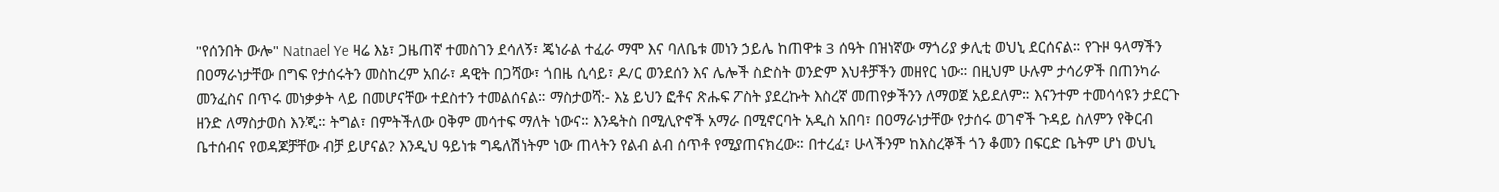"የሰንበት ውሎ" Natnael Ye ዛሬ እኔ፣ ጋዜጠኛ ተመስገን ደሳለኝ፣ ጄነራል ተፈራ ማሞ እና ባለቤቱ መነን ኃይሌ ከጠዋቱ 3 ሰዓት በዝነኛው ማጎሪያ ቃሊቲ ወህኒ ደርሰናል። የጉዞ ዓላማችን በዐማራነታቸው በግፍ የታሰሩትን መስከረም አበራ፣ ዳዊት በጋሻው፣ ጎበዜ ሲሳይ፣ ዶ/ር ወንደሰን እና ሌሎች ስድስት ወንድም እህቶቻችን መዘየር ነው። በዚህም ሁሉም ታሳሪዎች በጠንካራ መንፈስና በጥሩ መነቃቃት ላይ በመሆናቸው ተደስተን ተመልሰናል። ማስታወሻ:- እኔ ይህን ፎቶና ጽሑፍ ፖስት ያደረኩት እስረኛ መጠየቃችንን ለማወጀ አይደለም። እናንተም ተመሳሳዩን ታደርጉ ዘንድ ለማስታወስ እንጂ። ትግል፣ በምትችለው ዐቅም መሳተፍ ማለት ነውና። እንዴትስ በሚሊዮኖች አማራ በሚኖርባት አዲስ አበባ፣ በዐማራነታቸው የታሰሩ ወገኖች ጉዳይ ስለምን የቅርብ ቤተሰብና የወዳጆቻቸው ብቻ ይሆናል? እንዲህ ዓይነቱ ግዴለሽነትም ነው ጠላትን የልብ ልብ ሰጥቶ የሚያጠናክረው። በተረፈ፣ ሁላችንም ከእስረኞች ጎን ቆመን በፍርድ ቤትም ሆነ ወህኒ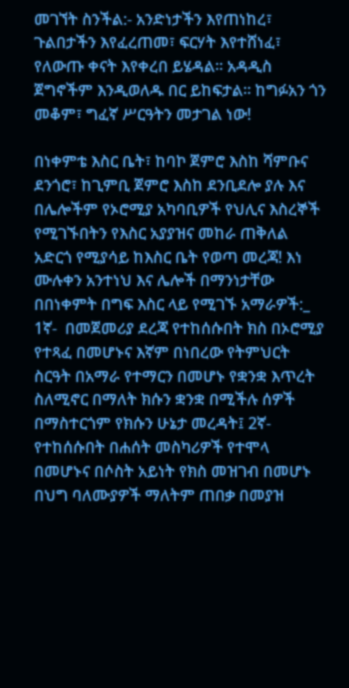መገኘት ስንችል:- አንድነታችን እየጠነከረ፣ ጉልበታችን እየፈረጠመ፣ ፍርሃት እየተሸነፈ፣ የለውጡ ቀናት እየቀረበ ይሄዳል። አዳዲስ ጀግኖችም እንዲወለዱ በር ይከፍታል። ከግፉአን ጎን መቆም፣ ግፈኛ ሥርዓትን መታገል ነው!

በነቀምቴ እስር ቤት፣ ከባኮ ጀምሮ እስከ ሻምቡና ደንጎሮ፣ ከጊምቢ ጀምሮ እስከ ደንቢደሎ ያሉ እና በሌሎችም የኦሮሚያ አካባቢዎች የህሊና እስረኞች የሚገኙበትን የእስር አያያዝና መከራ ጠቅለል አድርጎ የሚያሳይ ከእስር ቤት የወጣ መረጃ! እነ ሙሉቀን አንተነህ እና ሌሎች በማንነታቸው በበነቀምት በግፍ እስር ላይ የሚገኙ አማራዎች:_ 1ኛ-  በመጀመሪያ ደረጃ የተከሰሱበት ክስ በኦሮሚያ የተጻፈ በመሆኑና እኛም በነበረው የትምህርት ስርዓት በአማራ የተማርን በመሆኑ የቋንቋ እጥረት ስለሚኖር በማለት ክሱን ቋንቋ በሚችሉ ሰዎች በማስተርጎም የክሱን ሁኔታ መረዳት፤ 2ኛ- የተከሰሱበት በሐሰት መስካሪዎች የተሞላ በመሆኑና በሶስት አይነት የክስ መዝገብ በመሆኑ በህግ ባለሙያዎች ማለትም ጠበቃ በመያዝ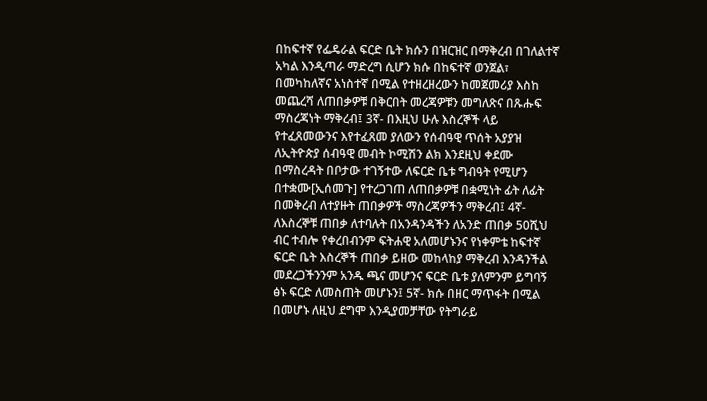በከፍተኛ የፌዴራል ፍርድ ቤት ክሱን በዝርዝር በማቅረብ በገለልተኛ አካል እንዲጣራ ማድረግ ሲሆን ክሱ በከፍተኛ ወንጀል፣ በመካከለኛና አነስተኛ በሚል የተዘረዘረውን ከመጀመሪያ እስከ መጨረሻ ለጠበቃዎቹ በቅርበት መረጃዎቹን መግለጽና በጹሑፍ ማስረጃነት ማቅረብ፤ 3ኛ- በእዚህ ሁሉ እስረኞች ላይ የተፈጸመውንና እየተፈጸመ ያለውን የሰብዓዊ ጥሰት አያያዝ ለኢትዮጵያ ሰብዓዊ መብት ኮሚሽን ልክ እንደዚህ ቀደሙ በማስረዳት በቦታው ተገኝተው ለፍርድ ቤቱ ግብዓት የሚሆን በተቋሙ[ኢሰመጉ] የተረጋገጠ ለጠበቃዎቹ በቋሚነት ፊት ለፊት በመቅረብ ለተያዙት ጠበቃዎች ማስረጃዎችን ማቅረብ፤ 4ኛ- ለእስረኞቹ ጠበቃ ለተባሉት በአንዳንዳችን ለአንድ ጠበቃ 50ሺህ ብር ተብሎ የቀረበብንም ፍትሐዊ አለመሆኑንና የነቀምቴ ከፍተኛ ፍርድ ቤት እስረኞች ጠበቃ ይዘው መከላከያ ማቅረብ እንዳንችል መደረጋችንንም አንዱ ጫና መሆንና ፍርድ ቤቱ ያለምንም ይግባኝ ፅኑ ፍርድ ለመስጠት መሆኑን፤ 5ኛ- ክሱ በዘር ማጥፋት በሚል በመሆኑ ለዚህ ደግሞ እንዲያመቻቸው የትግራይ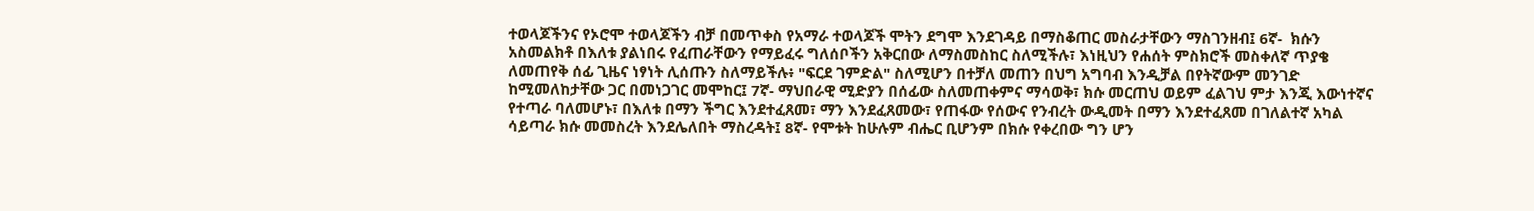ተወላጆችንና የኦሮሞ ተወላጆችን ብቻ በመጥቀስ የአማራ ተወላጆች ሞትን ደግሞ እንደገዳይ በማስቆጠር መስራታቸውን ማስገንዘብ፤ 6ኛ-  ክሱን አስመልክቶ በእለቱ ያልነበሩ የፈጠራቸውን የማይፈሩ ግለሰቦችን አቅርበው ለማስመስከር ስለሚችሉ፣ እነዚህን የሐሰት ምስክሮች መስቀለኛ ጥያቄ ለመጠየቅ ሰፊ ጊዜና ነፃነት ሊሰጡን ስለማይችሉ፥ "ፍርደ ገምድል" ስለሚሆን በተቻለ መጠን በህግ አግባብ እንዲቻል በየትኛውም መንገድ ከሚመለከታቸው ጋር በመነጋገር መሞከር፤ 7ኛ- ማህበራዊ ሚድያን በሰፊው ስለመጠቀምና ማሳወቅ፣ ክሱ መርጠህ ወይም ፈልገህ ምታ እንጂ እውነተኛና የተጣራ ባለመሆኑ፣ በእለቱ በማን ችግር እንደተፈጸመ፣ ማን እንደፈጸመው፣ የጠፋው የሰውና የንብረት ውዲመት በማን እንደተፈጸመ በገለልተኛ አካል ሳይጣራ ክሱ መመስረት እንደሌለበት ማስረዳት፤ 8ኛ- የሞቱት ከሁሉም ብሔር ቢሆንም በክሱ የቀረበው ግን ሆን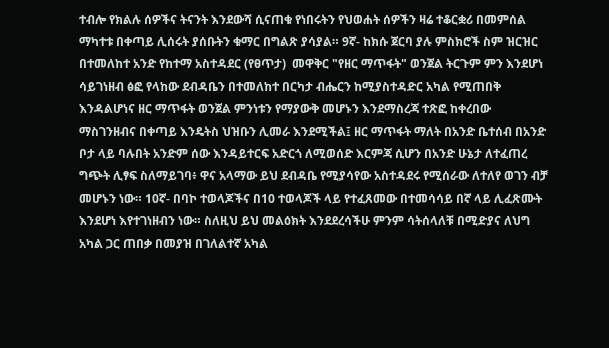ተብሎ የክልሉ ሰዎችና ትናንት እንደውሻ ሲናጠቁ የነበሩትን የህወሐት ሰዎችን ዛሬ ተቆርቋሪ በመምሰል ማካተቱ በቀጣይ ሊሰሩት ያሰቡትን ቁማር በግልጽ ያሳያል። 9ኛ- ከክሱ ጀርባ ያሉ ምስክሮች ስም ዝርዝር በተመለከተ አንድ የከተማ አስተዳደር (የፀጥታ)  መዋቅር "የዘር ማጥፋት" ወንጀል ትርጉም ምን እንደሆነ ሳይገነዘብ ፅፎ የላከው ደብዳቤን በተመለከተ በርካታ ብሔርን ከሚያስተዳድር አካል የሚጠበቅ እንዳልሆነና ዘር ማጥፋት ወንጀል ምንነቱን የማያውቅ መሆኑን እንደማስረጃ ተጽፎ ከቀረበው ማስገንዘብና በቀጣይ እንዴትስ ህዝቡን ሊመራ እንደሚችል፤ ዘር ማጥፋት ማለት በአንድ ቤተሰብ በአንድ ቦታ ላይ ባሉበት አንድም ሰው እንዳይተርፍ አድርጎ ለሚወሰድ እርምጃ ሲሆን በአንድ ሁኔታ ለተፈጠረ ግጭት ሊፃፍ ስለማይገባ፥ ዋና አላማው ይህ ደብዳቤ የሚያሳየው አስተዳደሩ የሚሰራው ለተለየ ወገን ብቻ መሆኑን ነው። 10ኛ- በባኮ ተወላጆችና በ10 ተወላጆች ላይ የተፈጸመው በተመሳሳይ በኛ ላይ ሊፈጽሙት እንደሆነ እየተገነዘብን ነው። ስለዚህ ይህ መልዕክት እንደደረሳችሁ ምንም ሳትሰላለቹ በሚድያና ለህግ አካል ጋር ጠበቃ በመያዝ በገለልተኛ አካል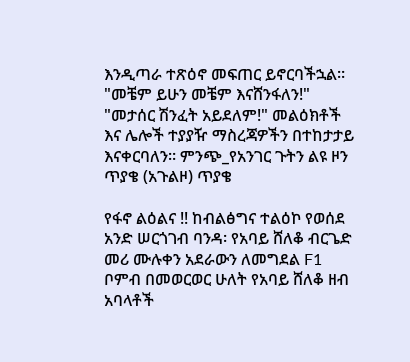እንዲጣራ ተጽዕኖ መፍጠር ይኖርባችኋል።       "መቼም ይሁን መቼም እናሸንፋለን!"        "መታሰር ሽንፈት አይደለም!" መልዕክቶች እና ሌሎች ተያያዥ ማስረጃዎችን በተከታታይ እናቀርባለን። ምንጭ_የአንገር ጉትን ልዩ ዞን ጥያቄ (አጉልዞ) ጥያቄ

የፋኖ ልዕልና !! ከብልፅግና ተልዕኮ የወሰደ አንድ ሠርጎገብ ባንዳ፡ የአባይ ሸለቆ ብርጌድ መሪ ሙሉቀን አደራውን ለመግደል F1 ቦምብ በመወርወር ሁለት የአባይ ሸለቆ ዘብ አባላቶች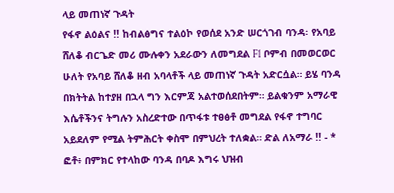ላይ መጠነኛ ጉዳት
የፋኖ ልዕልና !! ከብልፅግና ተልዕኮ የወሰደ አንድ ሠርጎገብ ባንዳ፡ የአባይ ሸለቆ ብርጌድ መሪ ሙሉቀን አደራውን ለመግደል F1 ቦምብ በመወርወር ሁለት የአባይ ሸለቆ ዘብ አባላቶች ላይ መጠነኛ ጉዳት አድርሷል። ይሄ ባንዳ በክትትል ከተያዘ በኋላ ግን እርምጃ አልተወሰደበትም። ይልቁንም አማራዊ እሴቶችንና ትግሉን አስረድተው በጥፋቱ ተፀፅቶ መግደል የፋኖ ተግባር አይደለም የሚል ትምሕርት ቀስሞ በምህረት ተለቋል። ድል ለአማራ !! - * ፎቶ፥ በምክር የተላከው ባንዳ በባዶ እግሩ ህዝብ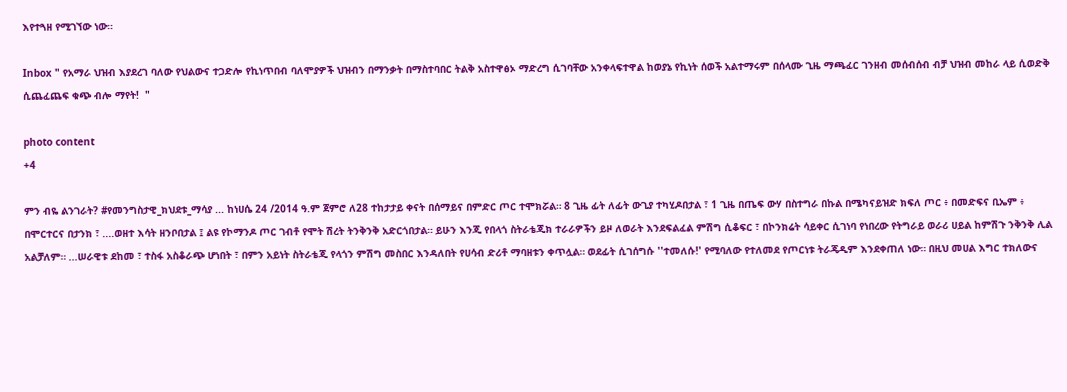እየተጓዘ የሚገኘው ነው።

Inbox " የአማራ ህዝብ እያደረገ ባለው የህልውና ተጋድሎ የኪነጥበብ ባለሞያዎች ህዝብን በማንቃት በማስተባበር ትልቅ አስተዋፅኦ ማድረግ ሲገባቸው አንቀላፍተዋል ከወያኔ የኪነት ሰወች አልተማሩም በሰላሙ ጊዜ ማጫፈር ገንዘብ መሰብሰብ ብቻ ህዝብ መከራ ላይ ሲወድቅ ሲጨፈጨፍ ቁጭ ብሎ ማየት!  "

photo content
+4

ምን ብዬ ልንገራት? #የመንግስታዊ_ክህደቱ_ማሳያ ... ከነሀሴ 24 /2014 ዓ.ም ጀምሮ ለ28 ተከታታይ ቀናት በሰማይና በምድር ጦር ተሞክሯል። 8 ጊዜ ፊት ለፊት ውጊያ ተካሂዶበታል ፣ 1 ጊዜ በጤፍ ውሃ በስተግራ በኩል በሜካናይዝድ ክፍለ ጦር ፥ በመድፍና ቢኤም ፥ በሞርተርና በታንክ ፣ ....ወዘተ እሳት ዘንቦበታል ፤ ልዩ የኮማንዶ ጦር ገብቶ የሞት ሽረት ትንቅንቅ አድርጎበታል። ይሁን እንጂ የበላጎ ስትራቴጂክ ተራራዎችን ይዞ ለወራት እንደፍልፈል ምሽግ ሲቆፍር ፣ በኮንክሬት ሳይቀር ሲገነባ የነበረው የትግራይ ወራሪ ሀይል ከምሽጉ ንቅንቅ ሊል አልቻለም። ...ሠራዊቱ ደከመ ፣ ተስፋ አስቆራጭ ሆነበት ፣ በምን አይነት ስትራቴጂ የላጎን ምሽግ መስበር እንዳለበት የሀሳብ ድሪቶ ማባዘቱን ቀጥሏል። ወደፊት ሲገሰግሱ ''ተመለሱ!' የሚባለው የተለመደ የጦርነቱ ትራጄዲም እንደቀጠለ ነው። በዚህ መሀል እግር ተክለውና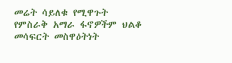መሬት ሳይለቁ የሚዋጉት የምስራቅ አማራ ፋኖዎችም ህልቆ መሳፍርት መስዋዕትነት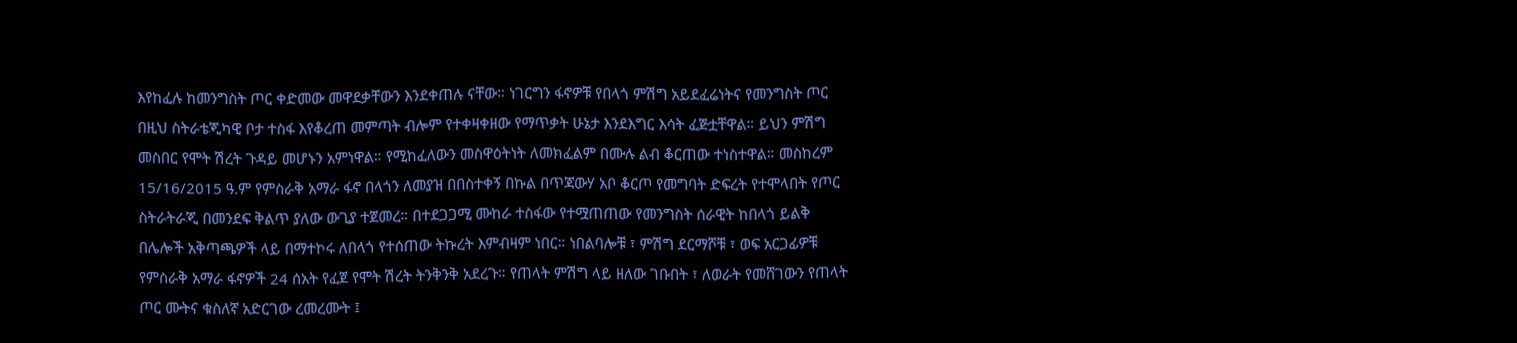እየከፈሉ ከመንግስት ጦር ቀድመው መዋደቃቸውን እንደቀጠሉ ናቸው። ነገርግን ፋኖዎቹ የበላጎ ምሽግ አይደፈሬነትና የመንግስት ጦር በዚህ ስትራቴጂካዊ ቦታ ተስፋ እየቆረጠ መምጣት ብሎም የተቀዛቀዘው የማጥቃት ሁኔታ እንደእግር እሳት ፈጅቷቸዋል። ይህን ምሽግ መስበር የሞት ሽረት ጉዳይ መሆኑን አምነዋል። የሚከፈለውን መስዋዕትነት ለመክፈልም በሙሉ ልብ ቆርጠው ተነስተዋል። መስከረም 15/16/2015 ዓ.ም የምስራቅ አማራ ፋኖ በላጎን ለመያዝ በበስተቀኝ በኩል በጥጃውሃ አቦ ቆርጦ የመግባት ድፍረት የተሞላበት የጦር ስትራትራጂ በመንደፍ ቅልጥ ያለው ውጊያ ተጀመረ። በተደጋጋሚ ሙከራ ተስፋው የተሟጠጠው የመንግስት ሰራዊት ከበላጎ ይልቅ በሌሎች አቅጣጫዎች ላይ በማተኮሩ ለበላጎ የተሰጠው ትኩረት እምብዛም ነበር። ነበልባሎቹ ፣ ምሽግ ደርማሾቹ ፣ ወፍ አርጋፊዎቹ የምስራቅ አማራ ፋኖዎች 24 ሰአት የፈጀ የሞት ሽረት ትንቅንቅ አደረጉ። የጠላት ምሽግ ላይ ዘለው ገቡበት ፣ ለወራት የመሸገውን የጠላት ጦር ሙትና ቁስለኛ አድርገው ረመረሙት ፤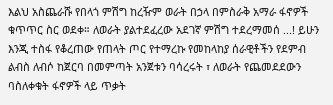እልህ አስጨራሹ የበላጎ ምሽግ ከረዥም ወራት በኃላ በምስራቅ አማራ ፋኖዎች ቁጥጥር ስር ወደቀ። ለወራት ያልተደፈረው አደገኛ ምሽግ ተደረማመሰ ...! ይሁን እንጂ ተስፋ የቆረጠው የጠላት ጦር የተማረኩ የመከላከያ ሰራዊቶችን የደምብ ልብስ ለብሶ ከጀርባ በመምጣት አንጀቱን ባሳረሩት ፣ ለወራት የጨመደደውን ባስለቀቁት ፋኖዎች ላይ ጥቃት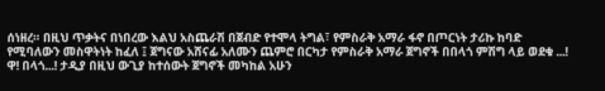ሰነዘረ። በዚህ ጥቃትና በነበረው እልህ አስጨራሽ በጀብድ የተሞላ ትግል፣ የምስራቅ አማራ ፋኖ በጦርነት ታሪኩ ከባድ የሚባለውን መስዋትነት ከፈለ ፤ ጀግናው አሸናፊ አለሙን ጨምሮ በርካታ የምስራቅ አማራ ጀግኖች በበላጎ ምሽግ ላይ ወደቁ ...! ዋ! በላጎ...! ታዲያ በዚህ ውጊያ ከተሰውት ጀግኖች መካከል አሁን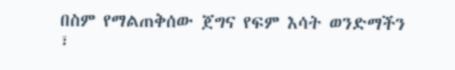በስም የማልጠቅሰው ጀግና የፍም እሳት ወንድማችን ፣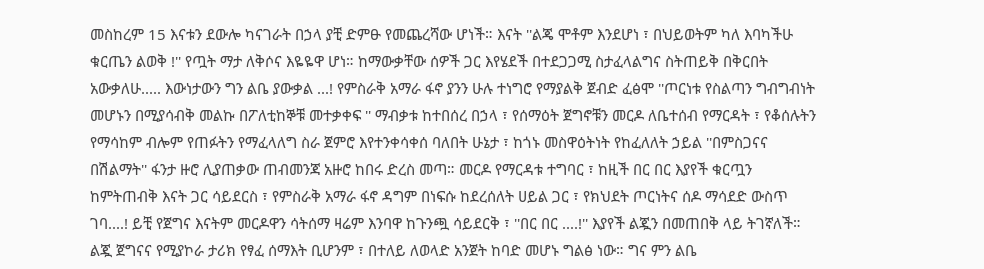መስከረም 15 እናቱን ደውሎ ካናገራት በኃላ ያቺ ድምፁ የመጨረሻው ሆነች። እናት ''ልጄ ሞቶም እንደሆነ ፣ በህይወትም ካለ እባካችሁ ቁርጤን ልወቅ !'' የጧት ማታ ለቅሶና እዬዬዋ ሆነ። ከማውቃቸው ሰዎች ጋር እየሄደች በተደጋጋሚ ስታፈላልግና ስትጠይቅ በቅርበት አውቃለሁ..... እውነታውን ግን ልቤ ያውቃል ...! የምስራቅ አማራ ፋኖ ያንን ሁሉ ተነግሮ የማያልቅ ጀብድ ፈፅሞ ''ጦርነቱ የስልጣን ግብግብነት መሆኑን በሚያሳብቅ መልኩ በፖለቲከኞቹ መተቃቀፍ '' ማብቃቱ ከተበሰረ በኃላ ፣ የሰማዕት ጀግኖቹን መርዶ ለቤተሰብ የማርዳት ፣ የቆሰሉትን የማሳከም ብሎም የጠፉትን የማፈላለግ ስራ ጀምሮ እየተንቀሳቀሰ ባለበት ሁኔታ ፣ ከጎኑ መስዋዕትነት የከፈለለት ኃይል ''በምስጋናና በሽልማት'' ፋንታ ዙሮ ሊያጠቃው ጠብመንጃ አዙሮ ከበሩ ድረስ መጣ። መርዶ የማርዳቱ ተግባር ፣ ከዚች በር በር እያየች ቁርጧን ከምትጠብቅ እናት ጋር ሳይደርስ ፣ የምስራቅ አማራ ፋኖ ዳግም በነፍሱ ከደረሰለት ሀይል ጋር ፣ የክህደት ጦርነትና ሰዶ ማሳደድ ውስጥ ገባ....! ይቺ የጀግና እናትም መርዶዋን ሳትሰማ ዛሬም እንባዋ ከጉንጯ ሳይደርቅ ፣ ''በር በር ....!'' እያየች ልጇን በመጠበቅ ላይ ትገኛለች። ልጇ ጀግናና የሚያኮራ ታሪክ የፃፈ ሰማእት ቢሆንም ፣ በተለይ ለወላድ አንጀት ከባድ መሆኑ ግልፅ ነው። ግና ምን ልቤ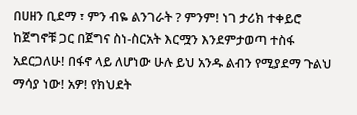በሀዘን ቢደማ ፣ ምን ብዬ ልንገራት ? ምንም! ነገ ታሪክ ተቀይሮ ከጀግኖቹ ጋር በጀግና ስነ-ስርአት እርሟን እንደምታወጣ ተስፋ አደርጋለሁ! በፋኖ ላይ ለሆነው ሁሉ ይህ አንዱ ልብን የሚያደማ ጉልህ ማሳያ ነው! አዎ! የክህደት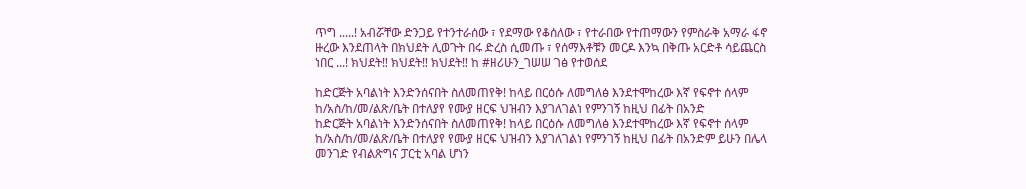ጥግ .....! አብሯቸው ድንጋይ የተንተራሰው ፣ የደማው የቆሰለው ፣ የተራበው የተጠማውን የምስራቅ አማራ ፋኖ ዙረው እንደጠላት በክህደት ሊወጉት በሩ ድረስ ሲመጡ ፣ የሰማእቶቹን መርዶ እንኳ በቅጡ አርድቶ ሳይጨርስ ነበር ...! ክህደት‼ ክህደት‼ ክህደት‼ ከ #ዘሪሁን_ገሠሠ ገፅ የተወሰደ

ከድርጅት አባልነት እንድንሰናበት ስለመጠየቅ! ከላይ በርዕሱ ለመግለፅ እንደተሞከረው እኛ የፍኖተ ሰላም ከ/አስ/ከ/መ/ልጽ/ቤት በተለያየ የሙያ ዘርፍ ህዝብን እያገለገልነ የምንገኝ ከዚህ በፊት በአንድ
ከድርጅት አባልነት እንድንሰናበት ስለመጠየቅ! ከላይ በርዕሱ ለመግለፅ እንደተሞከረው እኛ የፍኖተ ሰላም ከ/አስ/ከ/መ/ልጽ/ቤት በተለያየ የሙያ ዘርፍ ህዝብን እያገለገልነ የምንገኝ ከዚህ በፊት በአንድም ይሁን በሌላ መንገድ የብልጽግና ፓርቲ አባል ሆነን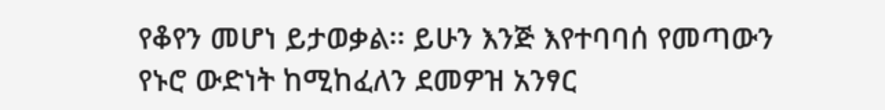የቆየን መሆነ ይታወቃል፡፡ ይሁን እንጅ እየተባባሰ የመጣውን የኑሮ ውድነት ከሚከፈለን ደመዎዝ አንፃር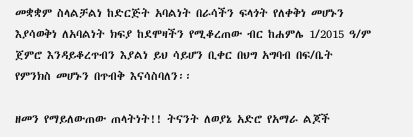መቋቋም ስላልቻልነ ከድርጅት አባልነት በራሳችን ፍላጎት የለቀቅነ መሆኑን እያሳወቅነ ለአባልነት ክፍያ ከደሞዛችን የሚቆረጠው ብር ከሐምሌ 1/2015 ዓ/ም ጀምሮ እንዳይቆረጥብን እያልነ ይህ ሳይሆን ቢቀር በህግ አግባብ በፍ/ቤት የምንክስ መሆኑን በጥብቅ እናሳስባለን፡፡

ዘመን የማይለውጠው ጠላትነት!! ትናንት ለወያኔ አድሮ የአማራ ልጆች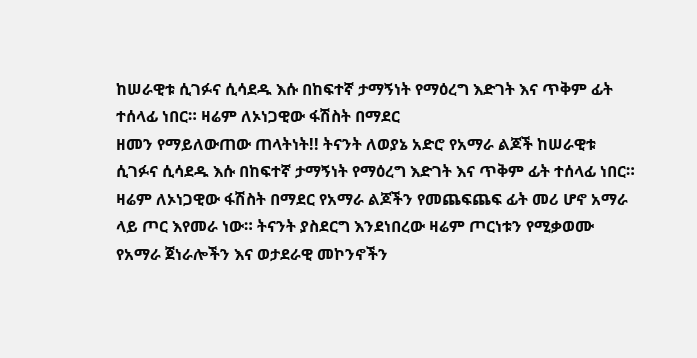ከሠራዊቱ ሲገፉና ሲሳደዱ እሱ በከፍተኛ ታማኝነት የማዕረግ እድገት እና ጥቅም ፊት ተሰላፊ ነበር። ዛሬም ለኦነጋዊው ፋሽስት በማደር
ዘመን የማይለውጠው ጠላትነት!! ትናንት ለወያኔ አድሮ የአማራ ልጆች ከሠራዊቱ ሲገፉና ሲሳደዱ እሱ በከፍተኛ ታማኝነት የማዕረግ እድገት እና ጥቅም ፊት ተሰላፊ ነበር። ዛሬም ለኦነጋዊው ፋሽስት በማደር የአማራ ልጆችን የመጨፍጨፍ ፊት መሪ ሆኖ አማራ ላይ ጦር እየመራ ነው። ትናንት ያስደርግ እንደነበረው ዛሬም ጦርነቱን የሚቃወሙ የአማራ ጀነራሎችን እና ወታደራዊ መኮንኖችን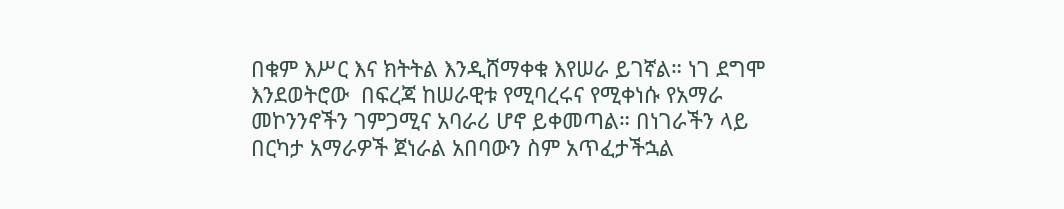በቁም እሥር እና ክትትል እንዲሸማቀቁ እየሠራ ይገኛል። ነገ ደግሞ እንደወትሮው  በፍረጃ ከሠራዊቱ የሚባረሩና የሚቀነሱ የአማራ መኮንንኖችን ገምጋሚና አባራሪ ሆኖ ይቀመጣል። በነገራችን ላይ በርካታ አማራዎች ጀነራል አበባውን ስም አጥፈታችኋል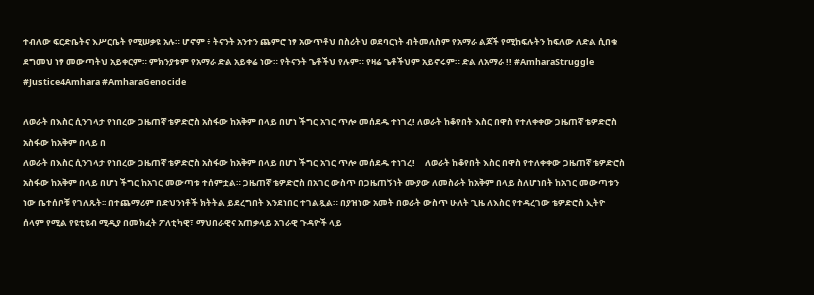ተብለው ፍርድቤትና እሥርቤት የሚሠቃዩ አሉ። ሆኖም ፥ ትናንት አንተን ጨምሮ ነፃ አውጥቶህ በስሪትህ ወደባርነት ብትመለስም የአማራ ልጆች የሚከፍሉትን ከፍለው ለድል ሲበቁ ደግመህ ነፃ መውጣትህ አይቀርም። ምክንያቱም የአማራ ድል አይቀሬ ነው። የትናንት ጌቶችህ የሉም። የዛሬ ጌቶችህም አይኖሩም። ድል ለአማራ !! #AmharaStruggle #Justice4Amhara #AmharaGenocide

ለወራት በእስር ሲንገላታ የነበረው ጋዜጠኛ ቴዎድሮስ አስፋው ከአቅም በላይ በሆነ ችግር አገር ጥሎ መሰደዱ ተነገረ! ለወራት ከቆየበት እስር በዋስ የተለቀቀው ጋዜጠኛ ቴዎድሮስ አስፋው ከአቅም በላይ በ
ለወራት በእስር ሲንገላታ የነበረው ጋዜጠኛ ቴዎድሮስ አስፋው ከአቅም በላይ በሆነ ችግር አገር ጥሎ መሰደዱ ተነገረ!     ለወራት ከቆየበት እስር በዋስ የተለቀቀው ጋዜጠኛ ቴዎድሮስ አስፋው ከአቅም በላይ በሆነ ችግር ከአገር መውጣቱ ተሰምቷል። ጋዜጠኛ ቴዎድሮስ በአገር ውስጥ በጋዜጠኝነት ሙያው ለመስራት ከአቅም በላይ ስለሆነበት ከአገር መውጣቱን ነው ቤተሰቦቹ የገለጹት፡፡ በተጨማሪም በድህንነቶች ክትትል ይደረግበት እንደነበር ተገልጿል። በያዝነው አመት በወራት ውስጥ ሁለት ጊዜ ለእስር የተዳረገው ቴዎድሮስ ኢትዮ ሰላም የሚል የዩቲዩብ ሚዲያ በመክፈት ፖለቲካዊ፣ ማህበራዊና አጠቃላይ አገራዊ ጉዳዮች ላይ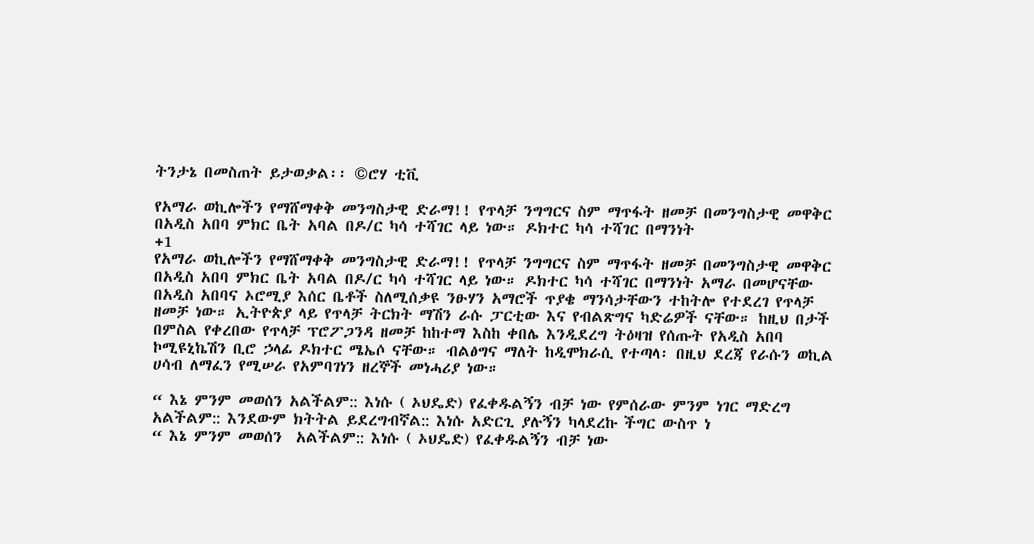ትንታኔ በመስጠት ይታወቃል፡፡ ©ሮሃ ቲቪ

የአማራ ወኪሎችን የማሸማቀቅ መንግስታዊ ድራማ!! የጥላቻ ንግግርና ስም ማጥፋት ዘመቻ በመንግስታዊ መዋቅር በአዲስ አበባ ምክር ቤት አባል በዶ/ር ካሳ ተሻገር ላይ ነው። ዶክተር ካሳ ተሻገር በማንነት
+1
የአማራ ወኪሎችን የማሸማቀቅ መንግስታዊ ድራማ!! የጥላቻ ንግግርና ስም ማጥፋት ዘመቻ በመንግስታዊ መዋቅር በአዲስ አበባ ምክር ቤት አባል በዶ/ር ካሳ ተሻገር ላይ ነው። ዶክተር ካሳ ተሻገር በማንነት አማራ በመሆናቸው በአዲስ አበባና ኦሮሚያ እሰር ቤቶች ስለሚሰቃዩ ንፁሃን አማሮች ጥያቄ ማንሳታቸውን ተከትሎ የተደረገ የጥላቻ ዘመቻ ነው። ኢትዮጵያ ላይ የጥላቻ ትርክት ማሽን ራሱ ፓርቲው እና የብልጽግና ካድሬዎች ናቸው። ከዚህ በታች በምስል የቀረበው የጥላቻ ፕሮፖጋንዳ ዘመቻ ከከተማ እስከ ቀበሌ እንዲደረግ ትዕዛዝ የሰጡት የአዲስ አበባ ኮሚዩኒኬሽን ቢሮ ኃላፊ ዶክተር ሜኤሶ ናቸው። ብልፅግና ማለት ከዲሞክራሲ የተጣላ፡ በዚህ ደረጃ የራሱን ወኪል ሀሳብ ለማፈን የሚሠራ የአምባገነን ዘረኞች መነሓሪያ ነው።

“ እኔ ምንም መወሰን አልችልም:: እነሱ ( ኦህዴድ) የፈቀዱልኝን ብቻ ነው የምሰራው ምንም ነገር ማድረግ አልችልም:: እንደውም ክትትል ይደረግብኛል:: እነሱ አድርጊ ያሉኝን ካላደረኩ ችግር ውስጥ ነ
“ እኔ ምንም መወሰን  አልችልም:: እነሱ ( ኦህዴድ) የፈቀዱልኝን ብቻ ነው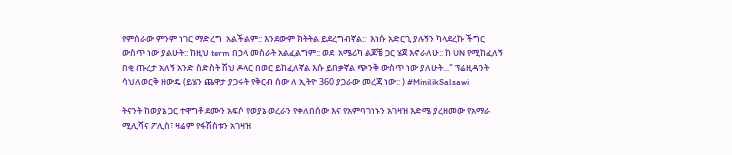የምሰራው ምንም ነገር ማድረግ  አልችልም:: እንደውም ክትትል ይደረግብኛል::  እነሱ አድርጊ ያሉኝን ካላደረኩ ችግር ውስጥ ነው ያልሁት:: ከዚህ term በኃላ መስራት አልፈልግም:: ወደ  አሜሪካ ልጆቼ ጋር ሄጀ እኖራለሁ:: ከ UN የሚከፈለኝ በቂ ጡረታ አለኝ አንድ ስድስት ሽህ ዶላር በወር ይከፈለኛል እሱ ይበቃኛል ጭንቅ ውስጥ ነው ያለሁት..." ፕሬዚዳንት ሳህለወርቅ ዘውዴ (ይሄን ጨዋታ ያጋሩት የቅርብ ሰው ለ ኢትዮ 360 ያጋራው መረጃ ነው:: ) #MinilikSalsawi

ትናንት ከወያኔ ጋር ተዋግቶ ደሙን አፍሶ የወያኔ ወረራን የቀለበሰው እና የአምባገነኑን አገዛዝ እድሜ ያረዘመው የአማራ ሚሊሻና ፖሊስ፣ ዛሬም የፋሽስቱን አገዛዝ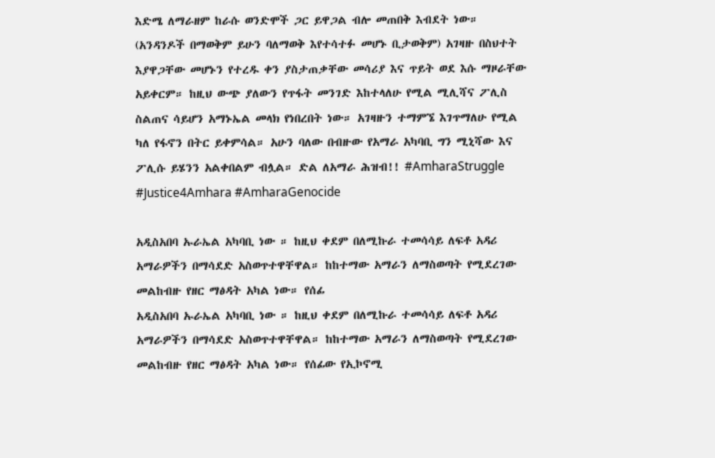እድሜ ለማራዘም ከራሱ ወንድሞች ጋር ይዋጋል ብሎ መጠበቅ እብደት ነው። (አንዳንዶች በማወቅም ይሁን ባለማወቅ እየተሳተፉ መሆኑ ቢታወቅም) አገዛዙ በስህተት እያዋጋቸው መሆኑን የተረዱ ቀን ያስታጠቃቸው መሳሪያ እና ጥይት ወደ እሱ ማዞራቸው አይቀርም። ከዚህ ውጭ ያለውን የጥፋት መንገድ እከተላለሁ የሚል ሚሊሻና ፖሊስ ስልጠና ሳይሆን አማኑኤል መላክ የነበረበት ነው። አገዛዙን ተማምኜ እገጥማለሁ የሚል ካለ የፋኖን በትር ይቀምሳል። አሁን ባለው በብዙው የአማራ አካባቢ ግን ሚኒሻው እና ፖሊሱ ይሄንን አልቀበልም ብሏል። ድል ለአማራ ሕዝብ!! #AmharaStruggle #Justice4Amhara #AmharaGenocide

አዲስአበባ ኡራኤል አካባቢ ነው ። ከዚህ ቀደም በለሚኩራ ተመሳሳይ ለፍቶ አዳሪ አማራዎችን በማሳደድ አስወጥተዋቸዋል። ከከተማው አማራን ለማስወጣት የሚደረገው መልከብዙ የዘር ማፅዳት አካል ነው። የሰፊ
አዲስአበባ ኡራኤል አካባቢ ነው ። ከዚህ ቀደም በለሚኩራ ተመሳሳይ ለፍቶ አዳሪ አማራዎችን በማሳደድ አስወጥተዋቸዋል። ከከተማው አማራን ለማስወጣት የሚደረገው መልከብዙ የዘር ማፅዳት አካል ነው። የሰፊው የኢኮኖሚ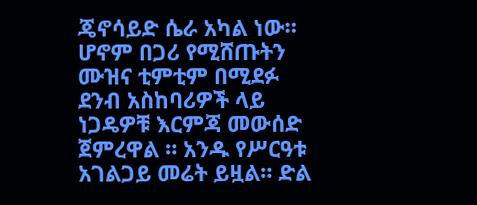ጄኖሳይድ ሴራ አካል ነው። ሆኖም በጋሪ የሚሸጡትን ሙዝና ቲምቲም በሚደፉ ደንብ አስከባሪዎች ላይ ነጋዴዎቹ እርምጃ መውሰድ ጀምረዋል ። አንዱ የሥርዓቱ አገልጋይ መሬት ይዟል። ድል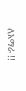ለአማራ !!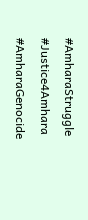#AmharaStruggle #Justice4Amhara #AmharaGenocide